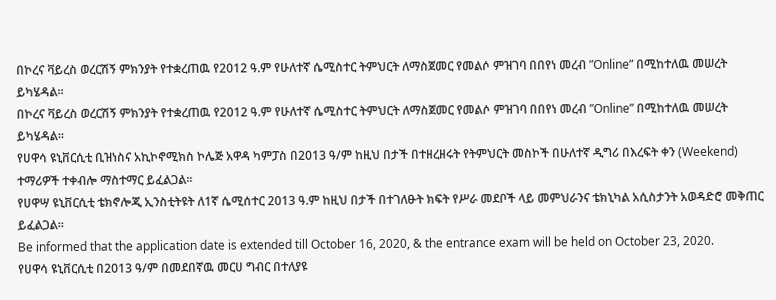በኮረና ቫይረስ ወረርሽኝ ምክንያት የተቋረጠዉ የ2012 ዓ.ም የሁለተኛ ሴሚስተር ትምህርት ለማስጀመር የመልሶ ምዝገባ በበየነ መረብ ”Online” በሚከተለዉ መሠረት ይካሄዳል፡፡
በኮረና ቫይረስ ወረርሽኝ ምክንያት የተቋረጠዉ የ2012 ዓ.ም የሁለተኛ ሴሚስተር ትምህርት ለማስጀመር የመልሶ ምዝገባ በበየነ መረብ ”Online” በሚከተለዉ መሠረት ይካሄዳል፡፡
የሀዋሳ ዩኒቨርሲቲ ቢዝነስና አኪኮኖሚክስ ኮሌጅ አዋዳ ካምፓስ በ2013 ዓ/ም ከዚህ በታች በተዘረዘሩት የትምህርት መስኮች በሁለተኛ ዲግሪ በእረፍት ቀን (Weekend) ተማሪዎች ተቀብሎ ማስተማር ይፈልጋል፡፡
የሀዋሣ ዩኒቨርሲቲ ቴክኖሎጂ ኢንስቲትዩት ለ1ኛ ሴሚሰተር 2013 ዓ.ም ከዚህ በታች በተገለፁት ክፍት የሥራ መደቦች ላይ መምህራንና ቴክኒካል አሲስታንት አወዳድሮ መቅጠር ይፈልጋል፡፡
Be informed that the application date is extended till October 16, 2020, & the entrance exam will be held on October 23, 2020.
የሀዋሳ ዩኒቨርሲቲ በ2013 ዓ/ም በመደበኛዉ መርሀ ግብር በተለያዩ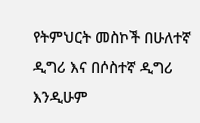የትምህርት መስኮች በሁለተኛ ዲግሪ እና በሶስተኛ ዲግሪ እንዲሁም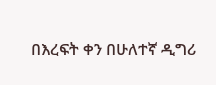በእረፍት ቀን በሁለተኛ ዲግሪ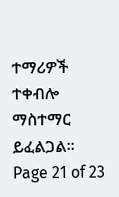ተማሪዎች ተቀብሎ ማስተማር ይፈልጋል፡፡
Page 21 of 23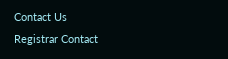Contact Us
Registrar Contact